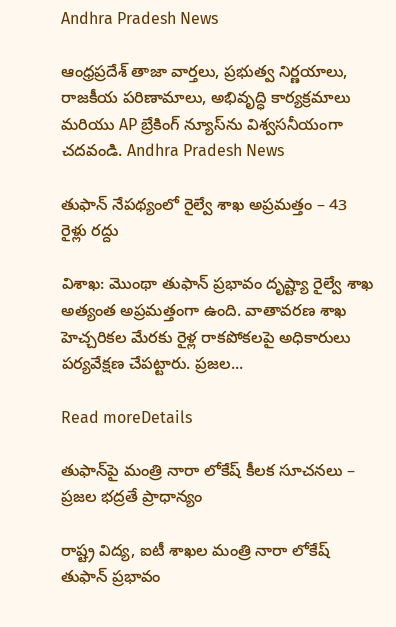Andhra Pradesh News

ఆంధ్రప్రదేశ్ తాజా వార్తలు, ప్రభుత్వ నిర్ణయాలు, రాజకీయ పరిణామాలు, అభివృద్ధి కార్యక్రమాలు మరియు AP బ్రేకింగ్ న్యూస్‌ను విశ్వసనీయంగా చదవండి. Andhra Pradesh News

తుఫాన్‌ నేపథ్యంలో రైల్వే శాఖ అప్రమత్తం – 43 రైళ్లు రద్దు

విశాఖ: మొంథా తుఫాన్‌ ప్రభావం దృష్ట్యా రైల్వే శాఖ అత్యంత అప్రమత్తంగా ఉంది. వాతావరణ శాఖ హెచ్చరికల మేరకు రైళ్ల రాకపోకలపై అధికారులు పర్యవేక్షణ చేపట్టారు. ప్రజల...

Read moreDetails

తుఫాన్‌పై మంత్రి నారా లోకేష్ కీలక సూచనలు – ప్రజల భద్రతే ప్రాధాన్యం

రాష్ట్ర విద్య, ఐటీ శాఖల మంత్రి నారా లోకేష్ తుఫాన్ ప్రభావం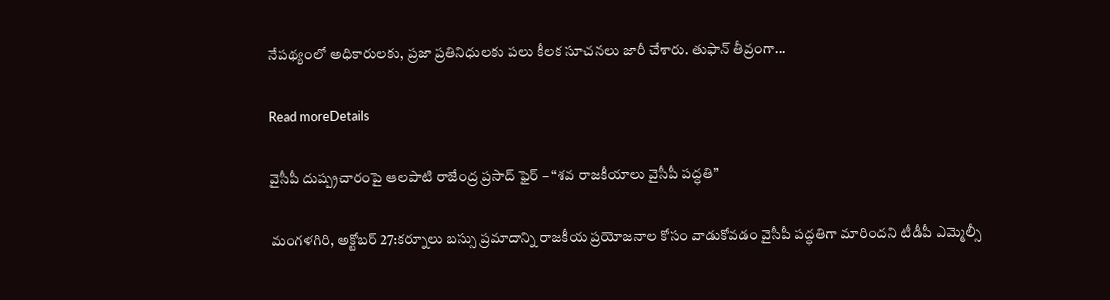నేపథ్యంలో అధికారులకు, ప్రజా ప్రతినిధులకు పలు కీలక సూచనలు జారీ చేశారు. తుఫాన్ తీవ్రంగా...

Read moreDetails

వైసీపీ దుష్ప్రచారంపై ఆలపాటి రాజేంద్ర ప్రసాద్ ఫైర్‌ – “శవ రాజకీయాలు వైసీపీ పద్ధతి”

మంగళగిరి, అక్టోబర్ 27:కర్నూలు బస్సు ప్రమాదాన్ని రాజకీయ ప్రయోజనాల కోసం వాడుకోవడం వైసీపీ పద్ధతిగా మారిందని టీడీపీ ఎమ్మెల్సీ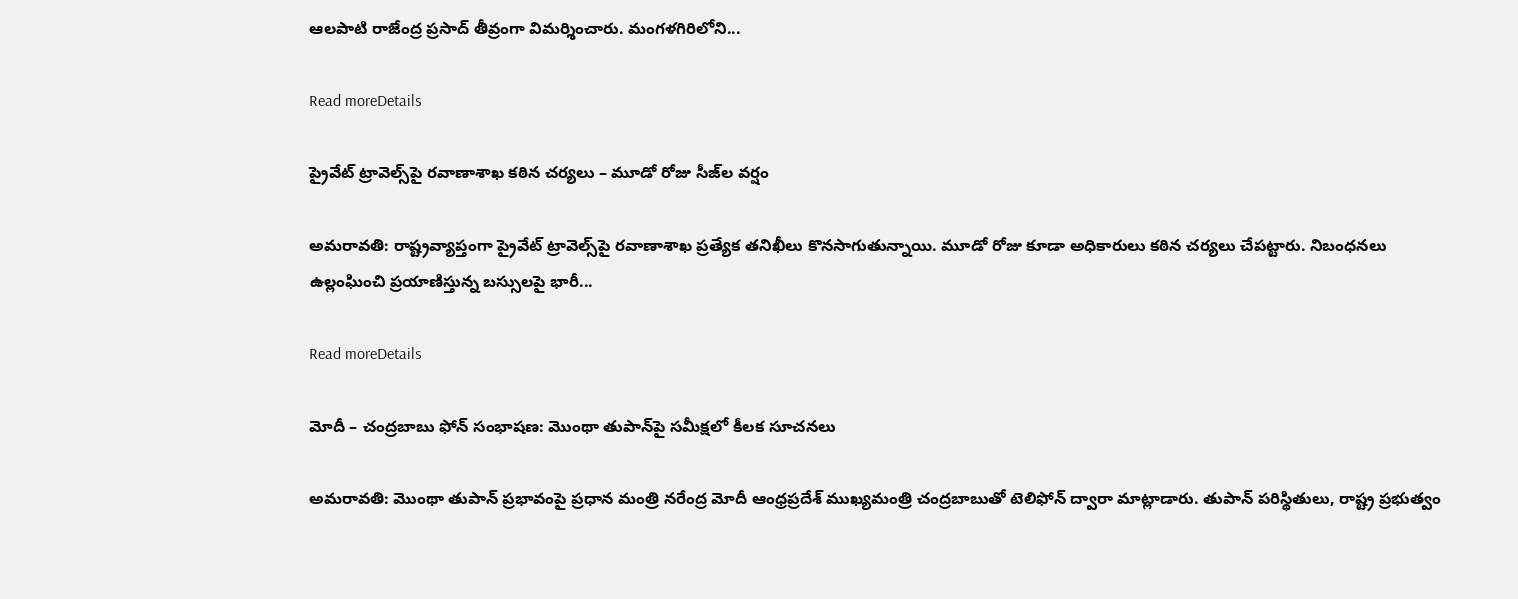ఆలపాటి రాజేంద్ర ప్రసాద్ తీవ్రంగా విమర్శించారు. మంగళగిరిలోని...

Read moreDetails

ప్రైవేట్‌ ట్రావెల్స్‌పై రవాణాశాఖ కఠిన చర్యలు – మూడో రోజు సీజ్‌ల వర్షం

అమరావతి: రాష్ట్రవ్యాప్తంగా ప్రైవేట్‌ ట్రావెల్స్‌పై రవాణాశాఖ ప్రత్యేక తనిఖీలు కొనసాగుతున్నాయి. మూడో రోజు కూడా అధికారులు కఠిన చర్యలు చేపట్టారు. నిబంధనలు ఉల్లంఘించి ప్రయాణిస్తున్న బస్సులపై భారీ...

Read moreDetails

మోదీ – చంద్రబాబు ఫోన్‌ సంభాషణ: మొంథా తుపాన్‌పై సమీక్షలో కీలక సూచనలు

అమరావతి: మొంథా తుపాన్ ప్రభావంపై ప్రధాన మంత్రి నరేంద్ర మోదీ ఆంధ్రప్రదేశ్ ముఖ్యమంత్రి చంద్రబాబుతో టెలిఫోన్ ద్వారా మాట్లాడారు. తుపాన్ పరిస్థితులు, రాష్ట్ర ప్రభుత్వం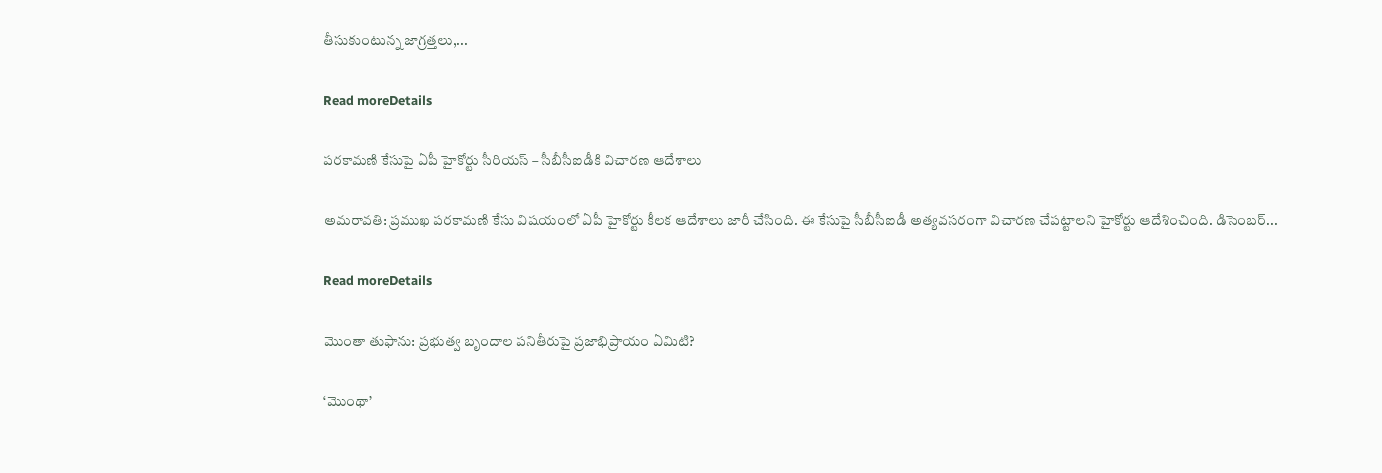తీసుకుంటున్న జాగ్రత్తలు,...

Read moreDetails

పరకామణి కేసుపై ఏపీ హైకోర్టు సీరియస్‌ – సీబీసీఐడీకి విచారణ ఆదేశాలు

అమరావతి: ప్రముఖ పరకామణి కేసు విషయంలో ఏపీ హైకోర్టు కీలక ఆదేశాలు జారీ చేసింది. ఈ కేసుపై సీబీసీఐడీ అత్యవసరంగా విచారణ చేపట్టాలని హైకోర్టు ఆదేశించింది. డిసెంబర్‌...

Read moreDetails

మొంతా తుఫాను: ప్రభుత్వ బృందాల పనితీరుపై ప్రజాభిప్రాయం ఏమిటి?

‘మొంథా’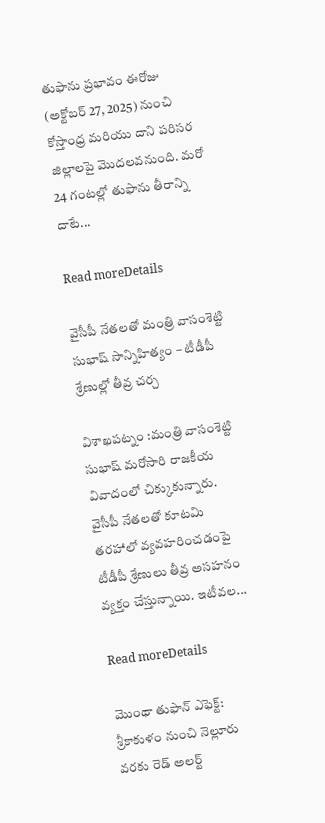తుఫాను ప్రభావం ఈరోజు (అక్టోబర్ 27, 2025) నుంచి కోస్తాంధ్ర మరియు దాని పరిసర జిల్లాలపై మొదలవనుంది. మరో 24 గంటల్లో తుఫాను తీరాన్ని దాటే...

Read moreDetails

వైసీపీ నేతలతో మంత్రి వాసంశెట్టి సుభాష్ సాన్నిహిత్యం – టీడీపీ శ్రేణుల్లో తీవ్ర చర్చ

విశాఖపట్నం :మంత్రి వాసంశెట్టి సుభాష్ మరోసారి రాజకీయ వివాదంలో చిక్కుకున్నారు. వైసీపీ నేతలతో కూటమి తరహాలో వ్యవహరించడంపై టీడీపీ శ్రేణులు తీవ్ర అసహనం వ్యక్తం చేస్తున్నాయి. ఇటీవల...

Read moreDetails

మొంథా తుఫాన్ ఎఫెక్ట్‌: శ్రీకాకుళం నుంచి నెల్లూరు వరకు రెడ్‌ అలర్ట్‌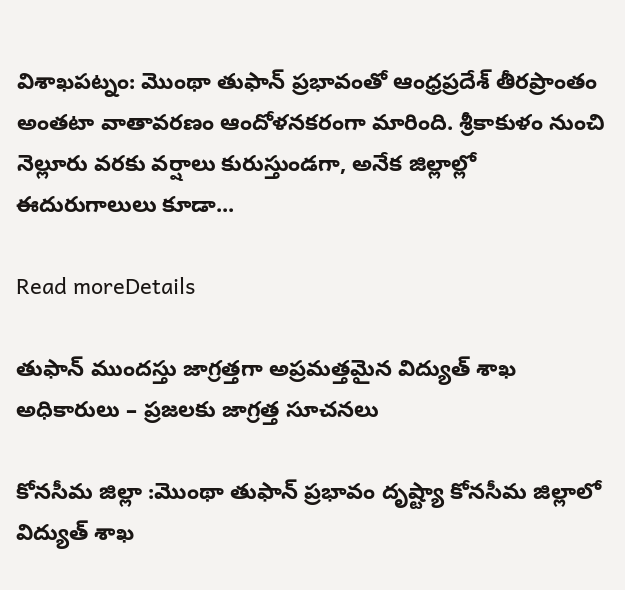విశాఖపట్నం: మొంథా తుఫాన్ ప్రభావంతో ఆంధ్రప్రదేశ్ తీరప్రాంతం అంతటా వాతావరణం ఆందోళనకరంగా మారింది. శ్రీకాకుళం నుంచి నెల్లూరు వరకు వర్షాలు కురుస్తుండగా, అనేక జిల్లాల్లో ఈదురుగాలులు కూడా...

Read moreDetails

తుఫాన్‌ ముందస్తు జాగ్రత్తగా అప్రమత్తమైన విద్యుత్‌ శాఖ అధికారులు – ప్రజలకు జాగ్రత్త సూచనలు

కోనసీమ జిల్లా :మొంథా తుఫాన్‌ ప్రభావం దృష్ట్యా కోనసీమ జిల్లాలో విద్యుత్‌ శాఖ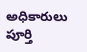అధికారులు పూర్తి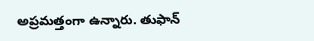అప్రమత్తంగా ఉన్నారు. తుఫాన్‌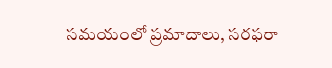సమయంలో ప్రమాదాలు, సరఫరా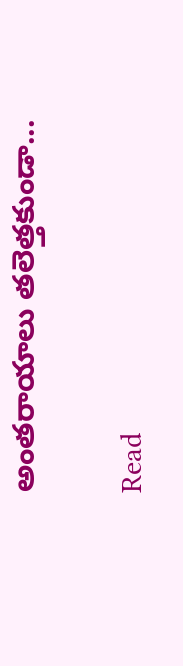అంతరాయాలు తలెత్తకుండా...

Read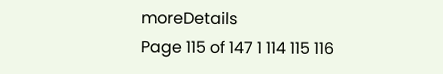moreDetails
Page 115 of 147 1 114 115 116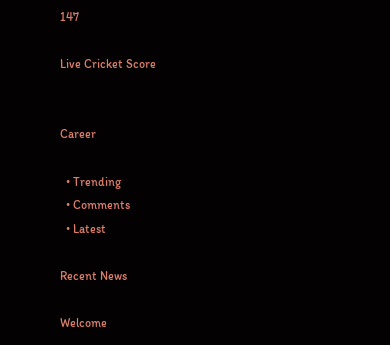147

Live Cricket Score


Career

  • Trending
  • Comments
  • Latest

Recent News

Welcome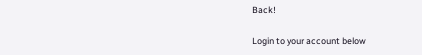Back!

Login to your account below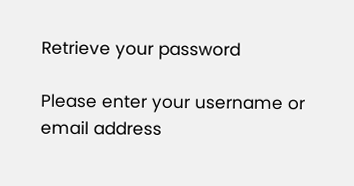Retrieve your password

Please enter your username or email address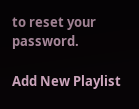to reset your password.

Add New Playlist